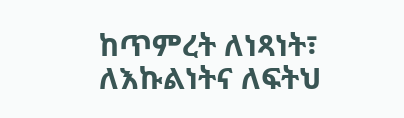ከጥምረት ለነጻነት፣ ለእኩልነትና ለፍትህ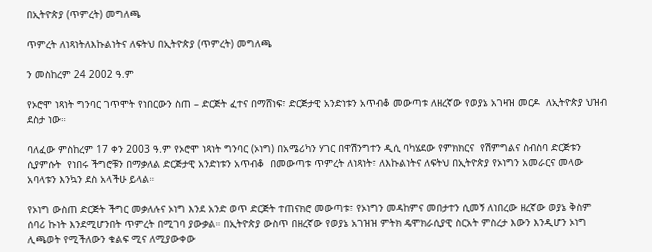በኢትዮጵያ (ጥምረት) መግለጫ

ጥምረት ለነጻነትለእኩልነትና ለፍትህ በኢትዮጵያ (ጥምረት) መግለጫ

ን መስከረም 24 2002 ዓ.ም

የኦሮሞ ነጻነት ግንባር ገጥሞት የነበርውን ስጠ – ድርጅት ፈተና በማሸነፍ፣ ድርጅታዊ አንድነቱን አጥብቆ መውጣቱ ለዘረኛው የወያኔ አገዛዝ መርዶ  ለኢትዮጵያ ህዝብ ደስታ ነው።

ባለፈው ምስከረም 17 ቀን 2003 ዓ.ም የኦሮሞ ነጻነት ግንባር (ኦነግ) በአሜሪካን ሃገር በዋሽንግተን ዲሲ ባካሄደው የምክክርና  የሽምግልና ስብስባ ድርጅቱን ሲያምሱት  የነበሩ ችግሮቹን በማቃለል ድርጅታዊ አንድነቱን አጥብቆ  በመውጣቱ ጥምረት ለነጻነት፣ ለእኩልነትና ለፍትህ በኢትዮጵያ የኦነግን አመራርና መላው አባላቱን እንኳን ደስ አላችሁ ይላል።

የኦነግ ውስጠ ድርጅት ችግር መቃለሉና ኦነግ እንደ አንድ ወጥ ድርጅት ተጠናክሮ መውጣቱ፣ የኦነግን መዳከምና መበታተን ሲመኝ ለነበረው ዘረኛው ወያኔ ቅስም ሰባሪ ኩነት እንደሚሆንበት ጥምረት በሚገባ ያውቃል። በኢትዮጵያ ውስጥ በዘረኛው የወያኔ አገዝዝ ምትክ ዴሞክራሲያዊ ስርአት ምስረታ እውን እንዲሆን ኦነግ ሊጫወት የሚችለውን ቁልፍ ሚና ለሚያውቀው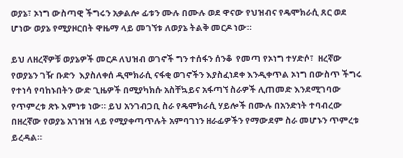ወያኔ፣ ኦነግ ውስጣዊ ችግሩን አቃልሎ ፊቱን ሙሉ በሙሉ ወደ ዋናው የህዝብና የዴሞክራሲ ጸር ወደ ሆነው ወያኔ የሚያዞርበት ዋዜማ ላይ መገኘቱ ለወያኔ ትልቅ መርዶ ነው።

ይህ ለዘረኛዎቹ ወያኔዎች መርዶ ለህዝብ ወገኖች ግን ተሰፋን ሰንቆ  የመጣ የኦነግ ተሃድሶ፣  ዘረኛው የወያኔን ገዥ ቡድን  እያስለቀሰ ዲሞክራሲ ናፋቂ ወገኖችን እያስፈነደቀ እንዲቀጥል ኦነግ በውስጥ ችግሩ የተነሳ የባከኑበትን ውድ ጊዜዎች በሚያካክሱ አስቸኳይና አፋጣኘ ስራዎች ሊጠመድ እንደሚገባው የጥምረቱ ጽኑ እምነቱ ነው። ይህ አንገብጋቢ ስራ የዴሞክራሲ ሃይሎች በሙሉ በአንድነት ተባብረው በዘረኛው የወያኔ አገዝዝ ላይ የሚያቀጣጥሉት አምባገነን ዘራፊዎችን የማውደም ስራ መሆኑን ጥምረቱ ይረዳል።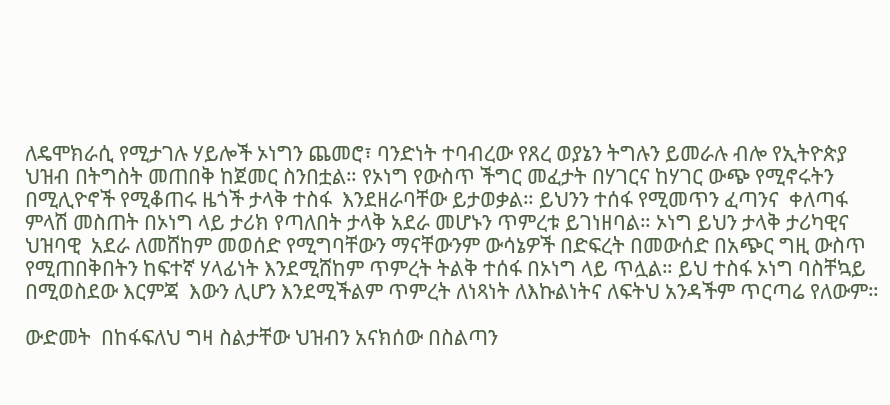ለዴሞክራሲ የሚታገሉ ሃይሎች ኦነግን ጨመሮ፣ ባንድነት ተባብረው የጸረ ወያኔን ትግሉን ይመራሉ ብሎ የኢትዮጵያ  ህዝብ በትግስት መጠበቅ ከጀመር ስንበቷል። የኦነግ የውስጥ ችግር መፈታት በሃገርና ከሃገር ውጭ የሚኖሩትን በሚሊዮኖች የሚቆጠሩ ዜጎች ታላቅ ተስፋ  እንደዘራባቸው ይታወቃል። ይህንን ተሰፋ የሚመጥን ፈጣንና  ቀለጣፋ ምላሽ መስጠት በኦነግ ላይ ታሪክ የጣለበት ታላቅ አደራ መሆኑን ጥምረቱ ይገነዘባል። ኦነግ ይህን ታላቅ ታሪካዊና ህዝባዊ  አደራ ለመሸከም መወሰድ የሚግባቸውን ማናቸውንም ውሳኔዎች በድፍረት በመውሰድ በአጭር ግዚ ውስጥ የሚጠበቅበትን ከፍተኛ ሃላፊነት እንደሚሸከም ጥምረት ትልቅ ተሰፋ በኦነግ ላይ ጥሏል። ይህ ተስፋ ኦነግ ባስቸኳይ በሚወስደው እርምጃ  እውን ሊሆን እንደሚችልም ጥምረት ለነጻነት ለእኩልነትና ለፍትህ አንዳችም ጥርጣሬ የለውም።

ውድመት  በከፋፍለህ ግዛ ስልታቸው ህዝብን አናክሰው በስልጣን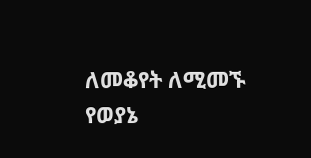ለመቆየት ለሚመኙ የወያኔ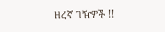ዘረኛ ገዥዎች !!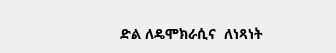ድል ለዴሞክራሲና  ለነጻነት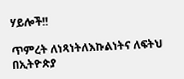ሃይሎች!!

ጥምረት ለነጻነትለእኩልነትና ለፍትህ በኢትዮጵያ